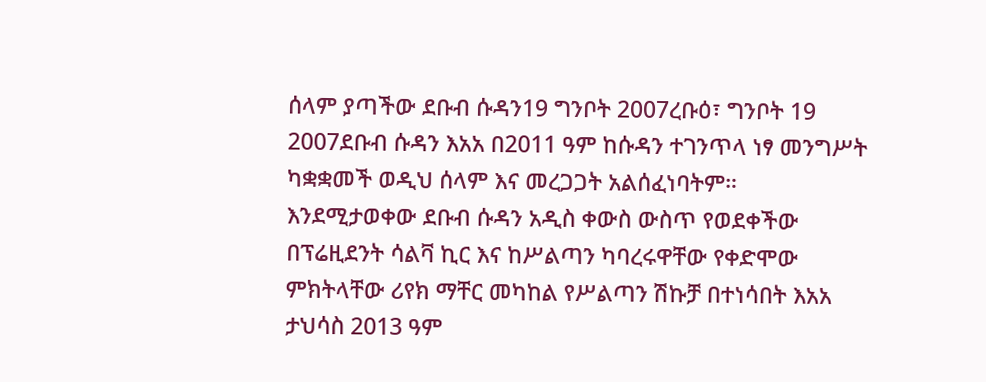ሰላም ያጣችው ደቡብ ሱዳን19 ግንቦት 2007ረቡዕ፣ ግንቦት 19 2007ደቡብ ሱዳን እአአ በ2011 ዓም ከሱዳን ተገንጥላ ነፃ መንግሥት ካቋቋመች ወዲህ ሰላም እና መረጋጋት አልሰፈነባትም። እንደሚታወቀው ደቡብ ሱዳን አዲስ ቀውስ ውስጥ የወደቀችው በፕሬዚደንት ሳልቫ ኪር እና ከሥልጣን ካባረሩዋቸው የቀድሞው ምክትላቸው ሪየክ ማቸር መካከል የሥልጣን ሽኩቻ በተነሳበት እአአ ታህሳስ 2013 ዓም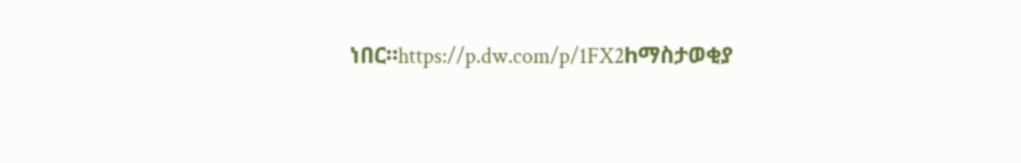ነበር።https://p.dw.com/p/1FX2hማስታወቂያ